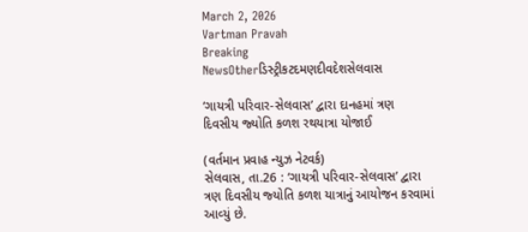March 2, 2026
Vartman Pravah
Breaking NewsOtherડિસ્ટ્રીકટદમણદીવદેશસેલવાસ

‘ગાયત્રી પરિવાર-સેલવાસ’ દ્વારા દાનહમાં ત્રણ દિવસીય જ્‍યોતિ કળશ રથયાત્રા યોજાઈ

(વર્તમાન પ્રવાહ ન્‍યુઝ નેટવર્ક)
સેલવાસ, તા.26 : ‘ગાયત્રી પરિવાર-સેલવાસ’ દ્વારા ત્રણ દિવસીય જ્‍યોતિ કળશ યાત્રાનું આયોજન કરવામાં આવ્‍યું છે.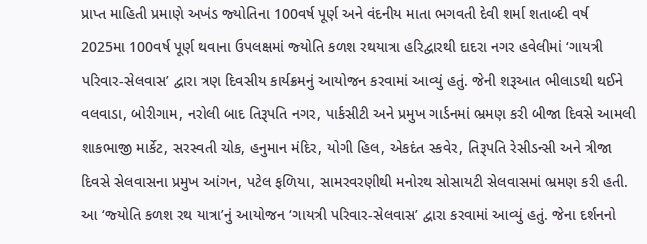પ્રાપ્ત માહિતી પ્રમાણે અખંડ જ્‍યોતિના 100વર્ષ પૂર્ણ અને વંદનીય માતા ભગવતી દેવી શર્મા શતાબ્‍દી વર્ષ 2025મા 100વર્ષ પૂર્ણ થવાના ઉપલક્ષમાં જ્‍યોતિ કળશ રથયાત્રા હરિદ્વારથી દાદરા નગર હવેલીમાં ‘ગાયત્રી પરિવાર-સેલવાસ’ દ્વારા ત્રણ દિવસીય કાર્યક્રમનું આયોજન કરવામાં આવ્‍યું હતું. જેની શરૂઆત ભીલાડથી થઈને વલવાડા, બોરીગામ, નરોલી બાદ તિરૂપતિ નગર, પાર્કસીટી અને પ્રમુખ ગાર્ડનમાં ભ્રમણ કરી બીજા દિવસે આમલી શાકભાજી માર્કેટ, સરસ્‍વતી ચોક, હનુમાન મંદિર, યોગી હિલ, એકદંત સ્‍કવેર, તિરૂપતિ રેસીડન્‍સી અને ત્રીજા દિવસે સેલવાસના પ્રમુખ આંગન, પટેલ ફળિયા, સામરવરણીથી મનોરથ સોસાયટી સેલવાસમાં ભ્રમણ કરી હતી. આ ‘જ્‍યોતિ કળશ રથ યાત્રા’નું આયોજન ‘ગાયત્રી પરિવાર-સેલવાસ’ દ્વારા કરવામાં આવ્‍યું હતું. જેના દર્શનનો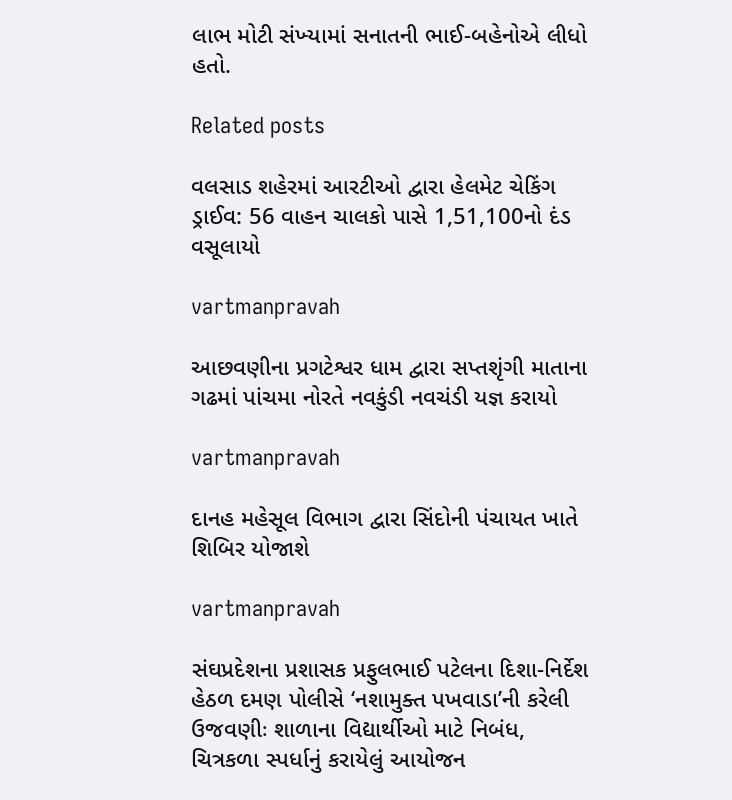લાભ મોટી સંખ્‍યામાં સનાતની ભાઈ-બહેનોએ લીધો હતો.

Related posts

વલસાડ શહેરમાં આરટીઓ દ્વારા હેલમેટ ચેકિંગ ડ્રાઈવ: 56 વાહન ચાલકો પાસે 1,51,100નો દંડ વસૂલાયો

vartmanpravah

આછવણીના પ્રગટેશ્વર ધામ દ્વારા સપ્તશૃંગી માતાના ગઢમાં પાંચમા નોરતે નવકુંડી નવચંડી યજ્ઞ કરાયો

vartmanpravah

દાનહ મહેસૂલ વિભાગ દ્વારા સિંદોની પંચાયત ખાતે શિબિર યોજાશે

vartmanpravah

સંઘપ્રદેશના પ્રશાસક પ્રફુલભાઈ પટેલના દિશા-નિર્દેશ હેઠળ દમણ પોલીસે ‘નશામુક્‍ત પખવાડા’ની કરેલી ઉજવણીઃ શાળાના વિદ્યાર્થીઓ માટે નિબંધ, ચિત્રકળા સ્‍પર્ધાનું કરાયેલું આયોજન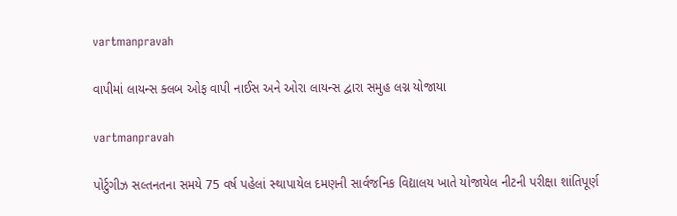vartmanpravah

વાપીમાં લાયન્‍સ ક્‍લબ ઓફ વાપી નાઈસ અને ઓરા લાયન્‍સ દ્વારા સમુહ લગ્ન યોજાયા

vartmanpravah

પોર્ટુગીઝ સલ્‍તનતના સમયે 75 વર્ષ પહેલાં સ્‍થાપાયેલ દમણની સાર્વજનિક વિદ્યાલય ખાતે યોજાયેલ નીટની પરીક્ષા શાંતિપૂર્ણ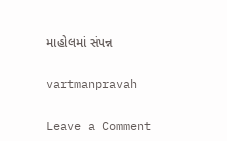માહોલમાં સંપન્ન

vartmanpravah

Leave a Comment